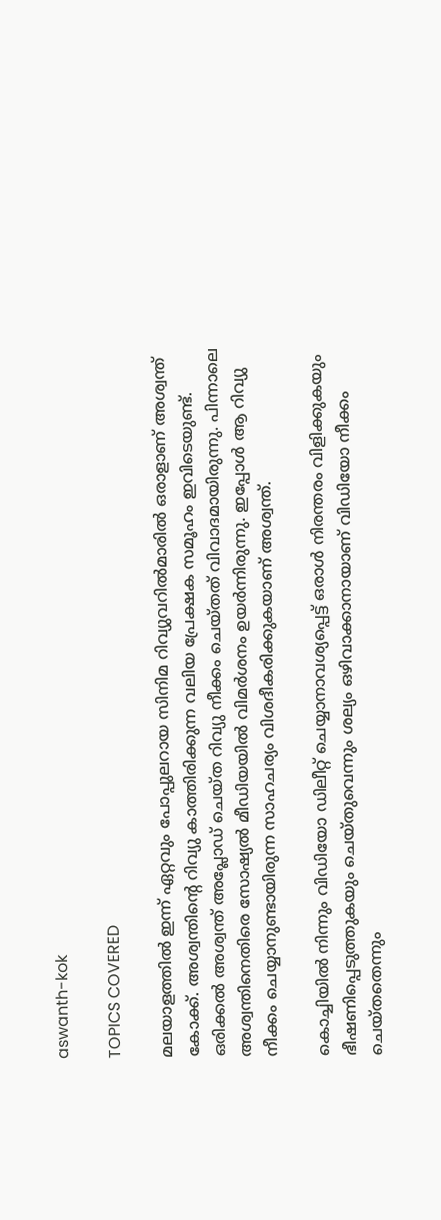aswanth-kok

TOPICS COVERED

മലയാളത്തില്‍ ഇന്ന് ഏറ്റവും പോപ്പുലറായ സിനിമ റിവ്യുവറില്‍മാരില്‍ ഒരാളാണ് അശ്വന്ത് കോക്ക്. അശ്വന്തിന്‍റെ റിവ്യു കാത്തിരിക്കുന്ന വലിയ പ്രേക്ഷക സമൂഹം ഇവിടെയുണ്ട്. ഒരിക്കല്‍ അശ്വന്ത് അപ്ലോഡ് ചെയ്ത റിവ്യു നീക്കം ചെയ്തത് വിവാദമായിരുന്നു. പിന്നാലെ അശ്വന്തിനെതിരെ സോഷ്യല്‍ മീഡിയയില്‍ വിമര്‍ശനം ഉയര്‍ന്നിരുന്നു. ഇപ്പോള്‍ ആ റിവ്യു നീക്കം ചെയ്യാനുണ്ടായിരുന്ന സാഹചര്യം വിശദീകരിക്കുകയാണ് അശ്വന്ത്.

കൊച്ചിയില്‍ നിന്നും വിഡിയോ ഡിലീറ്റ് ചെയ്യാനാവശ്യപ്പെട്ട് ഒരാള്‍ നിരന്തരം വിളിക്കുകയും ഭീഷണിപ്പെടുത്തുകയും ചെയ്തുവെന്നും ശല്യം ഒഴിവാക്കാനായാണ് വിഡിയോ നീക്കം ചെയ്തതെന്നും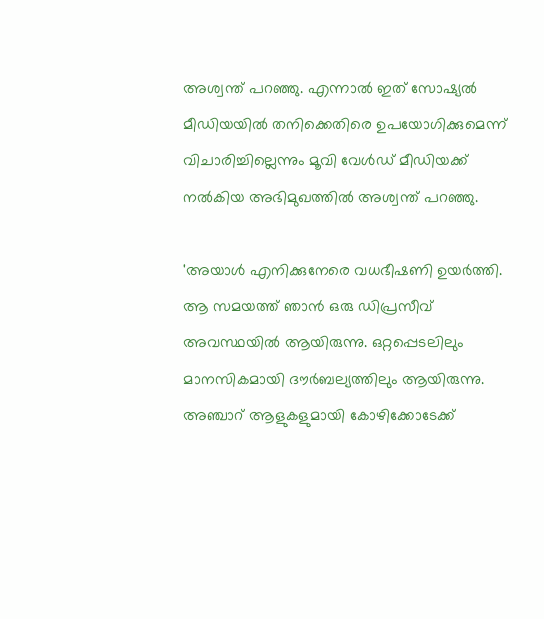അശ്വന്ത് പറഞ്ഞു. എന്നാല്‍ ഇത് സോഷ്യല്‍ മീഡിയയില്‍ തനിക്കെതിരെ ഉപയോഗിക്കുമെന്ന് വിചാരിച്ചില്ലെന്നും മൂവി വേള്‍ഡ് മീഡിയക്ക് നല്‍കിയ അഭിമുഖത്തില്‍ അശ്വന്ത് പറഞ്ഞു.

'അയാള്‍ എനിക്കുനേരെ വധഭീഷണി ഉയര്‍ത്തി. ആ സമയത്ത് ഞാന്‍ ഒരു ഡിപ്രസീവ് അവസ്ഥയില്‍ ആയിരുന്നു. ഒറ്റപ്പെടലിലും മാനസികമായി ദൗര്‍ബല്യത്തിലും ആയിരുന്നു. അഞ്ചാറ് ആളുകളുമായി കോഴിക്കോടേക്ക്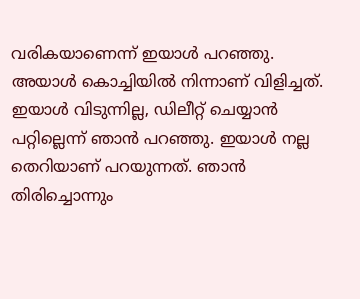വരികയാണെന്ന് ഇയാള്‍ പറഞ്ഞു. അയാള്‍ കൊച്ചിയില്‍ നിന്നാണ് വിളിച്ചത്. ഇയാള്‍ വിടുന്നില്ല, ഡിലീറ്റ് ചെയ്യാന്‍ പറ്റില്ലെന്ന് ഞാന്‍ പറഞ്ഞു. ഇയാള്‍ നല്ല തെറിയാണ് പറയുന്നത്. ഞാന്‍ തിരിച്ചൊന്നും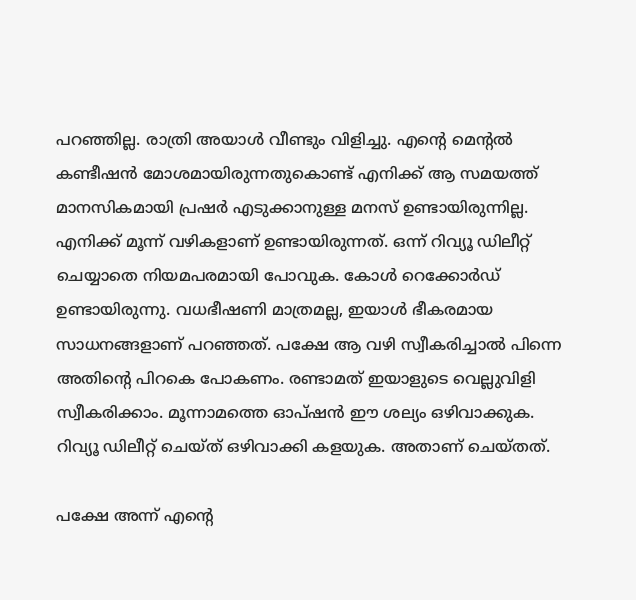പറഞ്ഞില്ല. രാത്രി അയാള്‍ വീണ്ടും വിളിച്ചു. എന്‍റെ മെന്‍റല്‍ കണ്ടീഷന്‍ മോശമായിരുന്നതുകൊണ്ട് എനിക്ക് ആ സമയത്ത് മാനസികമായി പ്രഷര്‍ എടുക്കാനുള്ള മനസ് ഉണ്ടായിരുന്നില്ല. എനിക്ക് മൂന്ന് വഴികളാണ് ഉണ്ടായിരുന്നത്. ഒന്ന് റിവ്യൂ ഡിലീറ്റ് ചെയ്യാതെ നിയമപരമായി പോവുക. കോള്‍ റെക്കോര്‍ഡ് ഉണ്ടായിരുന്നു. വധഭീഷണി മാത്രമല്ല, ഇയാള്‍ ഭീകരമായ സാധനങ്ങളാണ് പറഞ്ഞത്. പക്ഷേ ആ വഴി സ്വീകരിച്ചാല്‍ പിന്നെ അതിന്‍റെ പിറകെ പോകണം. രണ്ടാമത് ഇയാളുടെ വെല്ലുവിളി സ്വീകരിക്കാം. മൂന്നാമത്തെ ഓപ്ഷന്‍ ഈ ശല്യം ഒഴിവാക്കുക. റിവ്യൂ ഡിലീറ്റ് ചെയ്ത് ഒഴിവാക്കി കളയുക. അതാണ് ചെയ്തത്.

പക്ഷേ അന്ന് എന്‍റെ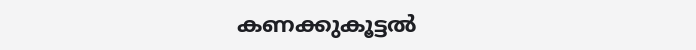കണക്കുകൂട്ടല്‍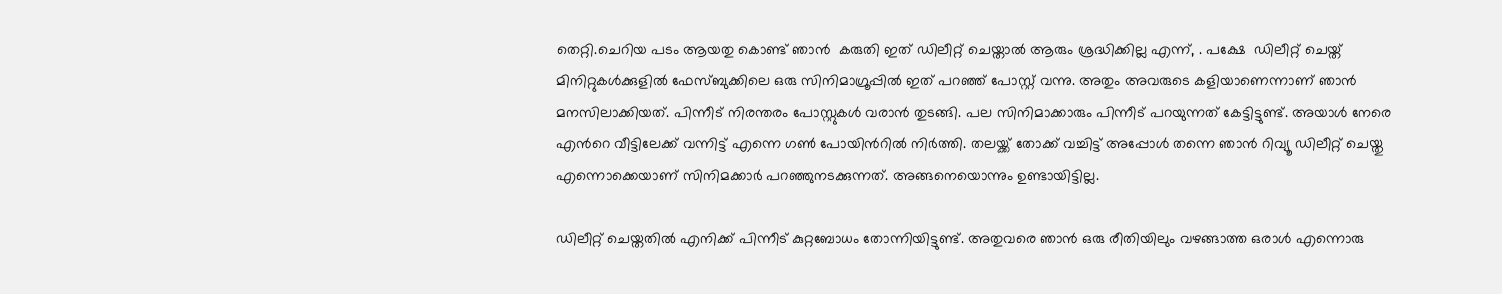തെറ്റി.ചെറിയ പടം ആയതു കൊണ്ട് ഞാന്‍  കരുതി ഇത് ഡിലീറ്റ് ചെയ്താല്‍ ആരും ശ്രദ്ധിക്കില്ല എന്ന്, . പക്ഷേ  ഡിലീറ്റ് ചെയ്ത് മിനിറ്റുകള്‍ക്കുളില്‍ ഫേസ്ബുക്കിലെ ഒരു സിനിമാഗ്രൂപ്പില്‍ ഇത് പറഞ്ഞ് പോസ്റ്റ് വന്നു. അതും അവരുടെ കളിയാണെന്നാണ് ഞാന്‍ മനസിലാക്കിയത്. പിന്നീട് നിരന്തരം പോസ്റ്റുകള്‍ വരാന്‍ തുടങ്ങി. പല സിനിമാക്കാരും പിന്നീട് പറയുന്നത് കേട്ടിട്ടുണ്ട്. അയാള്‍ നേരെ എന്‍റെ വീട്ടിലേക്ക് വന്നിട്ട് എന്നെ ഗണ്‍ പോയിന്‍റില്‍ നിര്‍ത്തി. തലയ്ക്ക് തോക്ക് വച്ചിട്ട് അപ്പോള്‍ തന്നെ ഞാന്‍ റിവ്യൂ ഡിലീറ്റ് ചെയ്തു എന്നൊക്കെയാണ് സിനിമക്കാര്‍ പറഞ്ഞുനടക്കുന്നത്. അങ്ങനെയൊന്നും ഉണ്ടായിട്ടില്ല.

ഡിലീറ്റ് ചെയ്തതില്‍ എനിക്ക് പിന്നീട് കുറ്റബോധം തോന്നിയിട്ടുണ്ട്. അതുവരെ ഞാന്‍ ഒരു രീതിയിലും വഴങ്ങാത്ത ഒരാള്‍ എന്നൊരു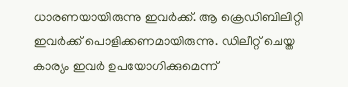ധാരണയായിരുന്നു ഇവര്‍ക്ക്. ആ ക്രെഡ‍ിബിലിറ്റി ഇവര്‍ക്ക് പൊളിക്കണമായിരുന്നു. ഡിലീറ്റ് ചെയ്ത കാര്യം ഇവര്‍ ഉപയോഗിക്കുമെന്ന്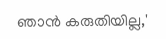ഞാന്‍ കരുതിയില്ല,'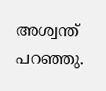അശ്വന്ത് പറഞ്ഞു.